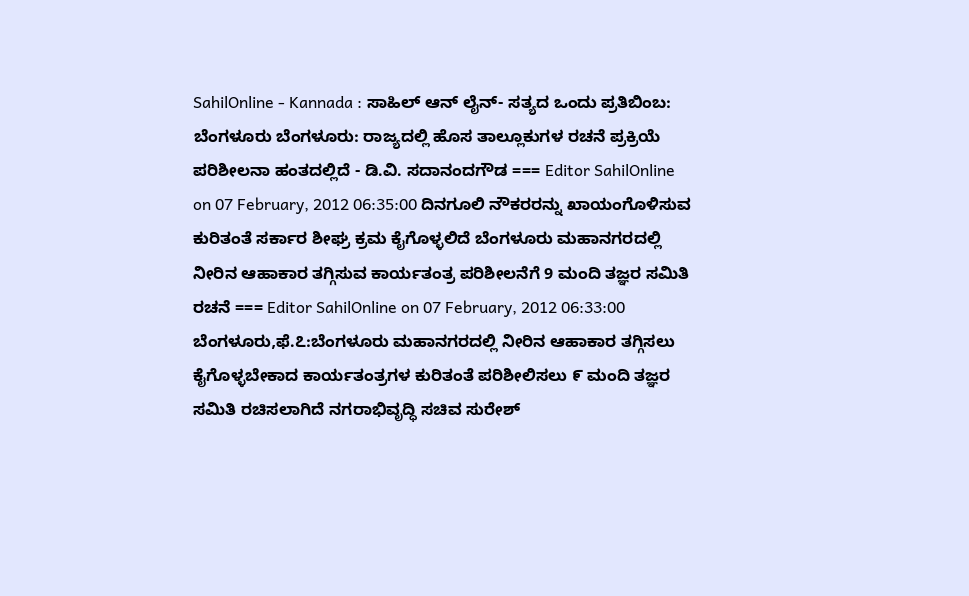SahilOnline - Kannada : ಸಾಹಿಲ್ ಆನ್ ‍ಲೈನ್- ಸತ್ಯದ ಒಂದು ಪ್ರತಿಬಿಂಬ: ಬೆಂಗಳೂರು ಬೆಂಗಳೂರು: ರಾಜ್ಯದಲ್ಲಿ ಹೊಸ ತಾಲ್ಲೂಕುಗಳ ರಚನೆ ಪ್ರಕ್ರಿಯೆ ಪರಿಶೀಲನಾ ಹಂತದಲ್ಲಿದೆ - ಡಿ.ವಿ. ಸದಾನಂದಗೌಡ === Editor SahilOnline on 07 February, 2012 06:35:00 ದಿನಗೂಲಿ ನೌಕರರನ್ನು ಖಾಯಂಗೊಳಿಸುವ ಕುರಿತಂತೆ ಸರ್ಕಾರ ಶೀಘ್ರ ಕ್ರಮ ಕೈಗೊಳ್ಳಲಿದೆ ಬೆಂಗಳೂರು ಮಹಾನಗರದಲ್ಲಿ ನೀರಿನ ಆಹಾಕಾರ ತಗ್ಗಿಸುವ ಕಾರ್ಯತಂತ್ರ ಪರಿಶೀಲನೆಗೆ 9 ಮಂದಿ ತಜ್ಞರ ಸಮಿತಿ ರಚನೆ === Editor SahilOnline on 07 February, 2012 06:33:00 ಬೆಂಗಳೂರು,ಫೆ.೭:ಬೆಂಗಳೂರು ಮಹಾನಗರದಲ್ಲಿ ನೀರಿನ ಆಹಾಕಾರ ತಗ್ಗಿಸಲು ಕೈಗೊಳ್ಳಬೇಕಾದ ಕಾರ್ಯತಂತ್ರಗಳ ಕುರಿತಂತೆ ಪರಿಶೀಲಿಸಲು ೯ ಮಂದಿ ತಜ್ಞರ ಸಮಿತಿ ರಚಿಸಲಾಗಿದೆ ನಗರಾಭಿವೃದ್ಧಿ ಸಚಿವ ಸುರೇಶ್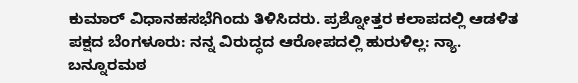ಕುಮಾರ್ ವಿಧಾನಹಸಭೆಗಿಂದು ತಿಳಿಸಿದರು. ಪ್ರಶ್ನೋತ್ತರ ಕಲಾಪದಲ್ಲಿ ಆಡಳಿತ ಪಕ್ಷದ ಬೆಂಗಳೂರು: ನನ್ನ ವಿರುದ್ಧದ ಆರೋಪದಲ್ಲಿ ಹುರುಳಿಲ್ಲ: ನ್ಯಾ. ಬನ್ನೂರಮಠ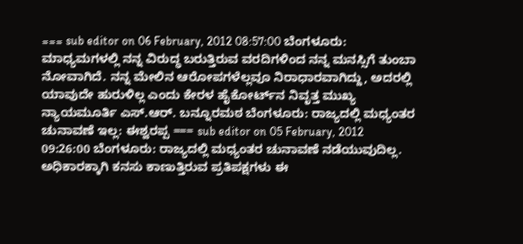=== sub editor on 06 February, 2012 08:57:00 ಬೆಂಗಳೂರು: ಮಾಧ್ಯಮಗಳಲ್ಲಿ ನನ್ನ ವಿರುದ್ಧ ಬರುತ್ತಿರುವ ವರದಿಗಳಿಂದ ನನ್ನ ಮನಸ್ಸಿಗೆ ತುಂಬಾ ನೋವಾಗಿದೆ. ನನ್ನ ಮೇಲಿನ ಆರೋಪಗಳೆಲ್ಲವೂ ನಿರಾಧಾರವಾಗಿದ್ದು, ಅದರಲ್ಲಿ ಯಾವುದೇ ಹುರುಳಿಲ್ಲ ಎಂದು ಕೇರಳ ಹೈಕೋರ್ಟ್‌ನ ನಿವೃತ್ತ ಮುಖ್ಯ ನ್ಯಾಯಮೂರ್ತಿ ಎಸ್.ಆರ್. ಬನ್ನೂರಮಠ ಬೆಂಗಳೂರು: ರಾಜ್ಯದಲ್ಲಿ ಮಧ್ಯಂತರ ಚುನಾವಣೆ ಇಲ್ಲ: ಈಶ್ವರಪ್ಪ === sub editor on 05 February, 2012 09:26:00 ಬೆಂಗಳೂರು: ರಾಜ್ಯದಲ್ಲಿ ಮಧ್ಯಂತರ ಚುನಾವಣೆ ನಡೆಯುವುದಿಲ್ಲ. ಅಧಿಕಾರಕ್ಕಾಗಿ ಕನಸು ಕಾಣುತ್ತಿರುವ ಪ್ರತಿಪಕ್ಷಗಳು ಈ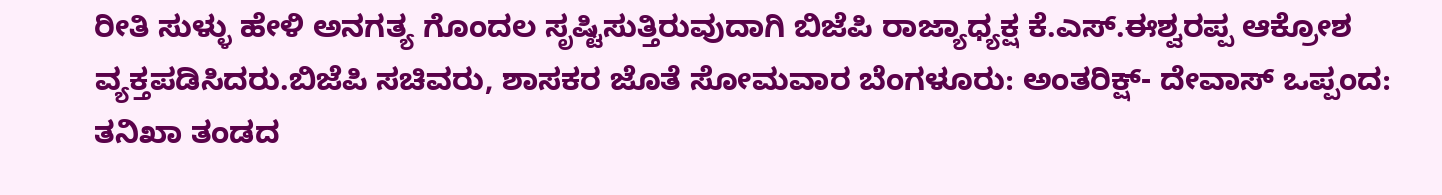ರೀತಿ ಸುಳ್ಳು ಹೇಳಿ ಅನಗತ್ಯ ಗೊಂದಲ ಸೃಷ್ಟಿಸುತ್ತಿರುವುದಾಗಿ ಬಿಜೆಪಿ ರಾಜ್ಯಾಧ್ಯಕ್ಷ ಕೆ.ಎಸ್.ಈಶ್ವರಪ್ಪ ಆಕ್ರೋಶ ವ್ಯಕ್ತಪಡಿಸಿದರು.ಬಿಜೆಪಿ ಸಚಿವರು, ಶಾಸಕರ ಜೊತೆ ಸೋಮವಾರ ಬೆಂಗಳೂರು: ಅಂತರಿಕ್ಷ್- ದೇವಾಸ್ ಒಪ್ಪಂದ: ತನಿಖಾ ತಂಡದ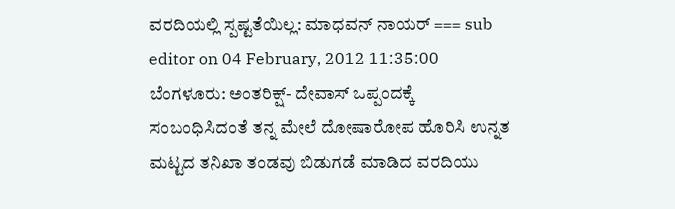ವರದಿಯಲ್ಲಿ ಸ್ಪಷ್ಟತೆಯಿಲ್ಲ: ಮಾಧವನ್ ನಾಯರ್ === sub editor on 04 February, 2012 11:35:00 ಬೆಂಗಳೂರು: ಅಂತರಿಕ್ಷ್- ದೇವಾಸ್ ಒಪ್ಪಂದಕ್ಕೆ ಸಂಬಂಧಿಸಿದಂತೆ ತನ್ನ ಮೇಲೆ ದೋಷಾರೋಪ ಹೊರಿಸಿ ಉನ್ನತ ಮಟ್ಟದ ತನಿಖಾ ತಂಡವು ಬಿಡುಗಡೆ ಮಾಡಿದ ವರದಿಯು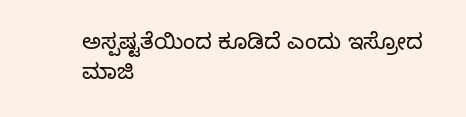ಅಸ್ಪಷ್ಟತೆಯಿಂದ ಕೂಡಿದೆ ಎಂದು ಇಸ್ರೋದ ಮಾಜಿ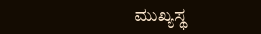ಮುಖ್ಯಸ್ಥ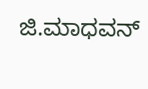ಜಿ.ಮಾಧವನ್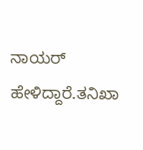ನಾಯರ್ ಹೇಳಿದ್ದಾರೆ.ತನಿಖಾ